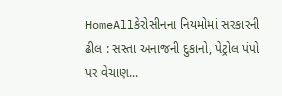HomeAllકેરોસીનના નિયમોમાં સરકારની ઢીલ : સસ્તા અનાજની દુકાનો, પેટ્રોલ પંપો પર વેચાણ...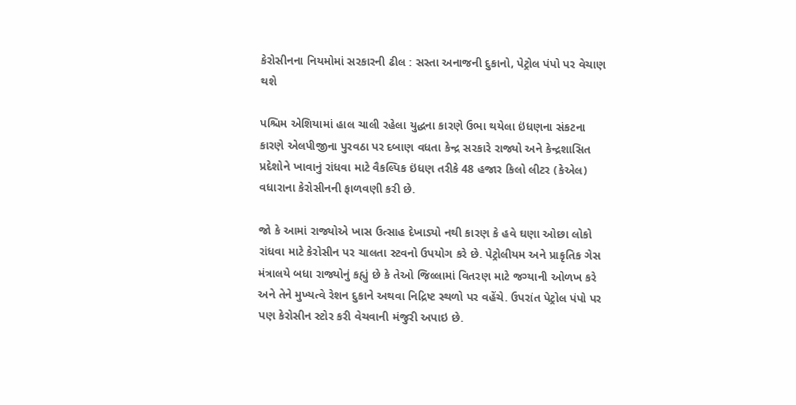કેરોસીનના નિયમોમાં સરકારની ઢીલ : સસ્તા અનાજની દુકાનો, પેટ્રોલ પંપો પર વેચાણ થશે

પશ્ચિમ એશિયામાં હાલ ચાલી રહેલા યુદ્ધના કારણે ઉભા થયેલા ઇંધણના સંકટના કારણે એલપીજીના પુરવઠા પર દબાણ વધતા કેન્દ્ર સરકારે રાજ્યો અને કેન્દ્રશાસિત પ્રદેશોને ખાવાનું રાંધવા માટે વૈકલ્પિક ઇંધણ તરીકે 48 હજાર કિલો લીટર (કેએલ) વધારાના કેરોસીનની ફાળવણી કરી છે.

જો કે આમાં રાજ્યોએ ખાસ ઉત્સાહ દેખાડ્યો નથી કારણ કે હવે ઘણા ઓછા લોકો રાંધવા માટે કેરોસીન પર ચાલતા સ્ટવનો ઉપયોગ કરે છે. પેટ્રોલીયમ અને પ્રાકૃતિક ગેસ મંત્રાલયે બધા રાજ્યોનું કહ્યું છે કે તેઓ જિલ્લામાં વિતરણ માટે જગ્યાની ઓળખ કરે અને તેને મુખ્યત્વે રેશન દુકાને અથવા નિદ્રિષ્ટ સ્થળો પર વહેંચે. ઉપરાંત પેટ્રોલ પંપો પર પણ કેરોસીન સ્ટોર કરી વેચવાની મંજુરી અપાઇ છે.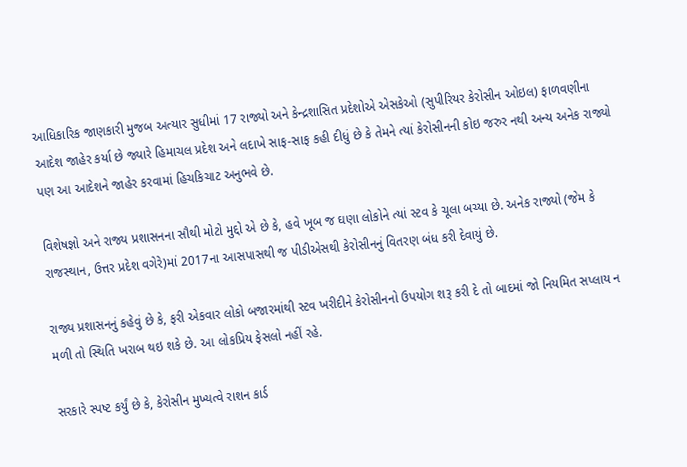આધિકારિક જાણકારી મુજબ અત્યાર સુધીમાં 17 રાજ્યો અને કેન્દ્રશાસિત પ્રદેશોએ એસકેઓ (સુપીરિયર કેરોસીન ઓઇલ) ફાળવણીના આદેશ જાહેર કર્યા છે જ્યારે હિમાચલ પ્રદેશ અને લદાખે સાફ-સાફ કહી દીધું છે કે તેમને ત્યાં કેરોસીનની કોઇ જરુર નથી અન્ય અનેક રાજ્યો પણ આ આદેશને જાહેર કરવામાં હિચકિચાટ અનુભવે છે.

વિશેષજ્ઞો અને રાજ્ય પ્રશાસનના સૌથી મોટો મુદ્દો એ છે કે, હવે ખૂબ જ ઘણા લોકોને ત્યાં સ્ટવ કે ચૂલા બચ્યા છે. અનેક રાજ્યો (જેમ કે રાજસ્થાન, ઉત્તર પ્રદેશ વગેરે)માં 2017ના આસપાસથી જ પીડીએસથી કેરોસીનનું વિતરણ બંધ કરી દેવાયું છે.

રાજ્ય પ્રશાસનનું કહેવું છે કે, ફરી એકવાર લોકો બજારમાંથી સ્ટવ ખરીદીને કેરોસીનનો ઉપયોગ શરૂ કરી દે તો બાદમાં જો નિયમિત સપ્લાય ન મળી તો સ્થિતિ ખરાબ થઇ શકે છે. આ લોકપ્રિય ફેસલો નહીં રહે.

સરકારે સ્પષ્ટ કર્યું છે કે, કેરોસીન મુખ્યત્વે રાશન કાર્ડ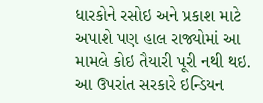ધારકોને રસોઇ અને પ્રકાશ માટે અપાશે પણ હાલ રાજ્યોમાં આ મામલે કોઇ તૈયારી પૂરી નથી થઇ. આ ઉપરાંત સરકારે ઇન્ડિયન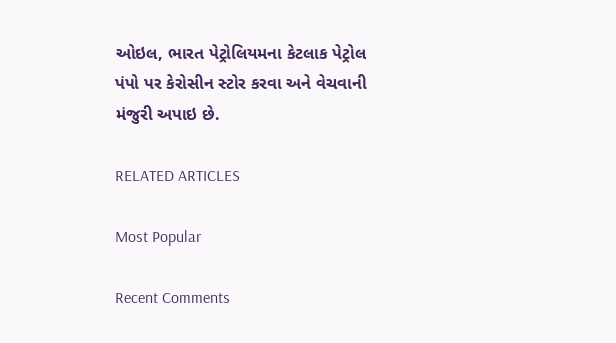ઓઇલ, ભારત પેટ્રોલિયમના કેટલાક પેટ્રોલ પંપો પર કેરોસીન સ્ટોર કરવા અને વેચવાની મંજુરી અપાઇ છે.

RELATED ARTICLES

Most Popular

Recent Comments